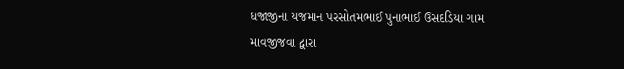ધજાજીના યજમાન પરસોતમભાઈ પુનાભાઈ ઉસદડિયા ગામ માવજીજવા દ્વારા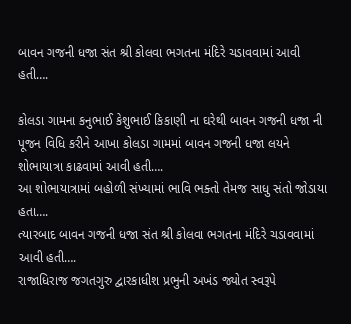બાવન ગજની ધજા સંત શ્રી કોલવા ભગતના મંદિરે ચડાવવામાં આવી હતી….

કોલડા ગામના કનુભાઈ કેશુભાઈ કિકાણી ના ઘરેથી બાવન ગજની ધજા ની પૂજન વિધિ કરીને આખા કોલડા ગામમાં બાવન ગજની ધજા લયને શોભાયાત્રા કાઢવામાં આવી હતી….
આ શોભાયાત્રામાં બહોળી સંખ્યામાં ભાવિ ભક્તો તેમજ સાધુ સંતો જોડાયા હતા….
ત્યારબાદ બાવન ગજની ધજા સંત શ્રી કોલવા ભગતના મંદિરે ચડાવવામાં આવી હતી….
રાજાધિરાજ જગતગુરુ દ્વારકાધીશ પ્રભુની અખંડ જ્યોત સ્વરૂપે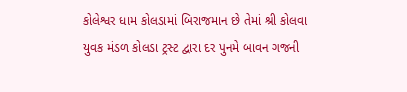કોલેશ્વર ધામ કોલડામાં બિરાજમાન છે તેમાં શ્રી કોલવા યુવક મંડળ કોલડા ટ્રસ્ટ દ્વારા દર પુનમે બાવન ગજની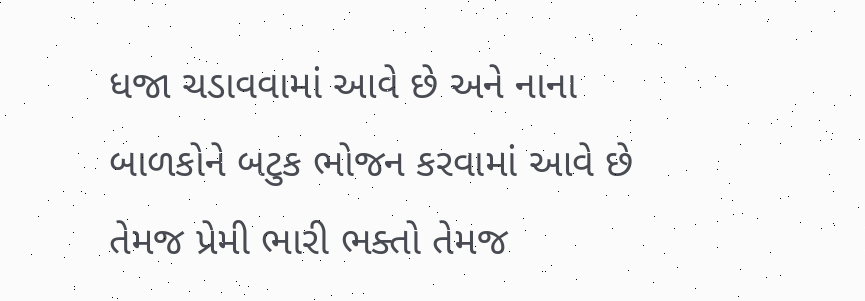ધજા ચડાવવામાં આવે છે અને નાના બાળકોને બટુક ભોજન કરવામાં આવે છે તેમજ પ્રેમી ભારી ભક્તો તેમજ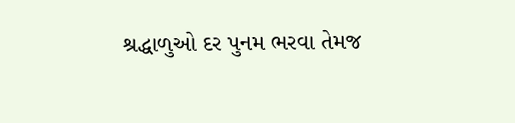શ્રદ્ધાળુઓ દર પુનમ ભરવા તેમજ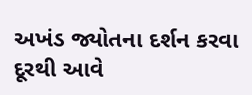અખંડ જ્યોતના દર્શન કરવા દૂરથી આવે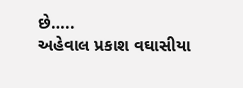છે…..
અહેવાલ પ્રકાશ વઘાસીયા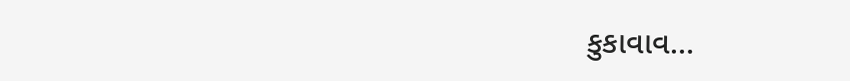કુકાવાવ…